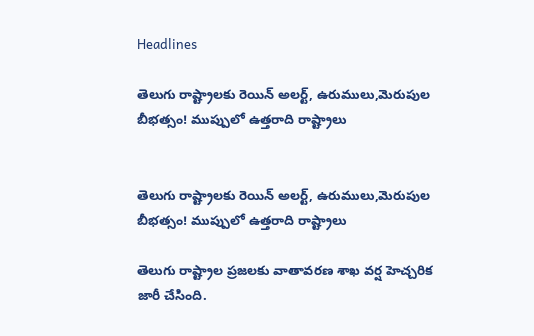Headlines

తెలుగు రాష్ట్రాలకు రెయిన్ అలర్ట్, ఉరుములు,మెరుపుల బీభత్సం! ముప్పులో ఉత్తరాది రాష్ట్రాలు


తెలుగు రాష్ట్రాలకు రెయిన్ అలర్ట్, ఉరుములు,మెరుపుల బీభత్సం! ముప్పులో ఉత్తరాది రాష్ట్రాలు

తెలుగు రాష్ట్రాల ప్రజలకు వాతావరణ శాఖ వర్ష హెచ్చరిక జారీ చేసింది.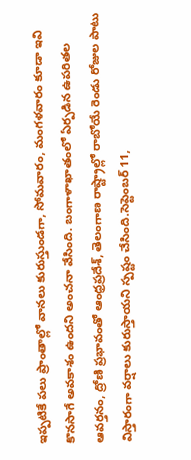ఇప్పటికే పలు ప్రాంతాల్లో వానలు కురుస్తుండగా, సోమవారం, మంగళవారం కూడా ఇవి కొనసాగే అవకాశం ఉందని అంచనా వేసింది. బంగాళాఖాతంలో ఏర్పడిన ఉపరితల ఆవర్తనం, ద్రోణి ప్రభావంతో ఆంధ్రప్రదేశ్, తెలంగాణ రాష్ట్రాల్లో రాబోయే రెండు రోజుల పాటు విస్తారంగా వర్షాలు కురుస్తాయని స్పష్టం చేసింది.సెప్టెంబర్ 11,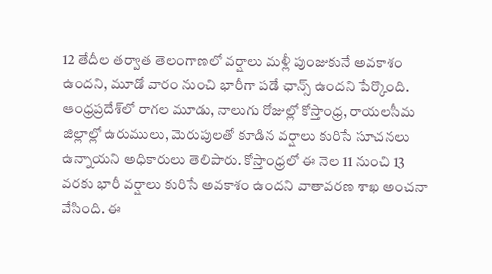12 తేదీల తర్వాత తెలంగాణలో వర్షాలు మళ్లీ పుంజుకునే అవకాశం ఉందని, మూడో వారం నుంచి భారీగా పడే ఛాన్స్ ఉందని పేర్కొంది. ఆంధ్రప్రదేశ్‌లో రాగల మూడు, నాలుగు రోజుల్లో కోస్తాంధ్ర, రాయలసీమ జిల్లాల్లో ఉరుములు, మెరుపులతో కూడిన వర్షాలు కురిసే సూచనలు ఉన్నాయని అధికారులు తెలిపారు. కోస్తాంధ్రలో ఈ నెల 11 నుంచి 13 వరకు భారీ వర్షాలు కురిసే అవకాశం ఉందని వాతావరణ శాఖ అంచనా వేసింది. ఈ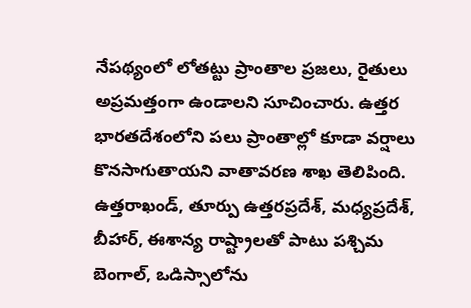నేపథ్యంలో లోతట్టు ప్రాంతాల ప్రజలు, రైతులు అప్రమత్తంగా ఉండాలని సూచించారు. ఉత్తర భారతదేశంలోని పలు ప్రాంతాల్లో కూడా వర్షాలు కొనసాగుతాయని వాతావరణ శాఖ తెలిపింది. ఉత్తరాఖండ్, తూర్పు ఉత్తరప్రదేశ్, మధ్యప్రదేశ్, బీహార్, ఈశాన్య రాష్ట్రాలతో పాటు పశ్చిమ బెంగాల్, ఒడిస్సాలోను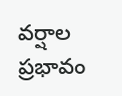వర్షాల ప్రభావం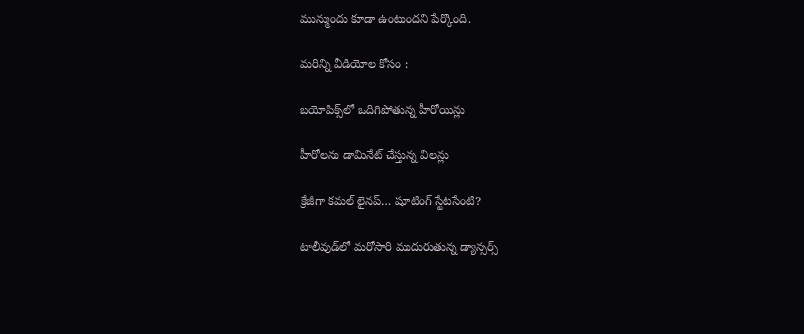మున్ముందు కూడా ఉంటుందని పేర్కొంది.

మరిన్ని వీడియోల కోసం :

బయోపిక్స్‌లో ఒదిగిపోతున్న హీరోయిన్లు

హీరోలను డామినేట్ చేస్తున్న విలన్లు

క్రేజీగా కమల్‌ లైనప్‌… షూటింగ్‌ స్టేటసేంటి?

టాలీవుడ్‌లో మరోసారి ముదురుతున్న డ్యాన్సర్స్‌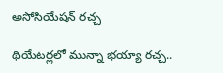అసోసియేషన్‌ రచ్చ

థియేటర్లలో మున్నా భయ్యా రచ్చ..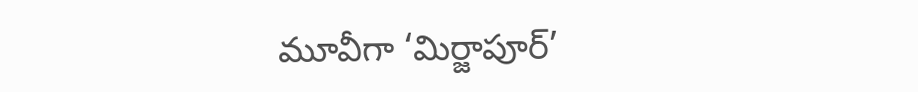మూవీగా ‘మిర్జాపూర్’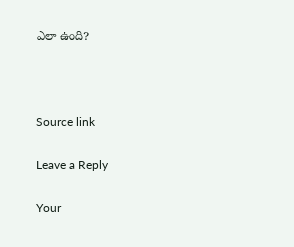ఎలా ఉంది?



Source link

Leave a Reply

Your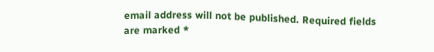email address will not be published. Required fields are marked *